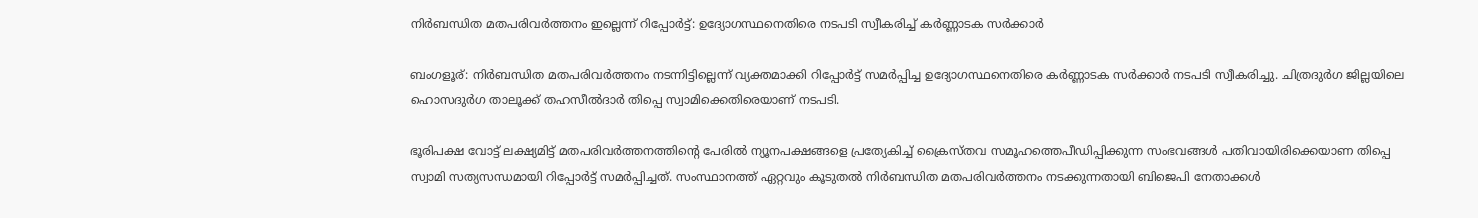നിര്‍ബന്ധിത മതപരിവര്‍ത്തനം ഇല്ലെന്ന് റിപ്പോര്‍ട്ട്: ഉദ്യോഗസ്ഥനെതിരെ നടപടി സ്വീകരിച്ച് കര്‍ണ്ണാടക സര്‍ക്കാര്‍

ബംഗളൂര്: നിര്‍ബന്ധിത മതപരിവര്‍ത്തനം നടന്നിട്ടില്ലെന്ന് വ്യക്തമാക്കി റിപ്പോര്‍ട്ട് സമര്‍പ്പിച്ച ഉദ്യോഗസ്ഥനെതിരെ കര്‍ണ്ണാടക സര്‍ക്കാര്‍ നടപടി സ്വീകരിച്ചു. ചിത്രദുര്‍ഗ ജില്ലയിലെ ഹൊസദുര്‍ഗ താലൂക്ക് തഹസീല്‍ദാര്‍ തിപ്പെ സ്വാമിക്കെതിരെയാണ് നടപടി.

ഭൂരിപക്ഷ വോട്ട് ലക്ഷ്യമിട്ട് മതപരിവര്‍ത്തനത്തിന്റെ പേരില്‍ ന്യൂനപക്ഷങ്ങളെ പ്രത്യേകിച്ച് ക്രൈസ്തവ സമൂഹത്തെപീഡിപ്പിക്കുന്ന സംഭവങ്ങള്‍ പതിവായിരിക്കെയാണ തിപ്പെ സ്വാമി സത്യസന്ധമായി റിപ്പോര്‍ട്ട് സമര്‍പ്പിച്ചത്. സംസ്ഥാനത്ത് ഏറ്റവും കൂടുതല്‍ നിര്‍ബന്ധിത മതപരിവര്‍ത്തനം നടക്കുന്നതായി ബിജെപി നേതാക്കള്‍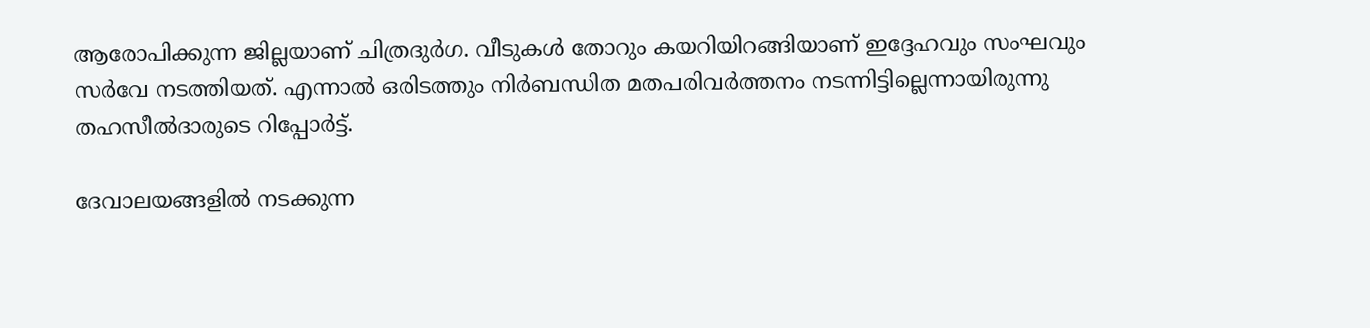ആരോപിക്കുന്ന ജില്ലയാണ് ചിത്രദുര്‍ഗ. വീടുകള്‍ തോറും കയറിയിറങ്ങിയാണ് ഇദ്ദേഹവും സംഘവും സര്‍വേ നടത്തിയത്. എന്നാല്‍ ഒരിടത്തും നിര്‍ബന്ധിത മതപരിവര്‍ത്തനം നടന്നിട്ടില്ലെന്നായിരുന്നു തഹസീല്‍ദാരുടെ റിപ്പോര്‍ട്ട്.

ദേവാലയങ്ങളില്‍ നടക്കുന്ന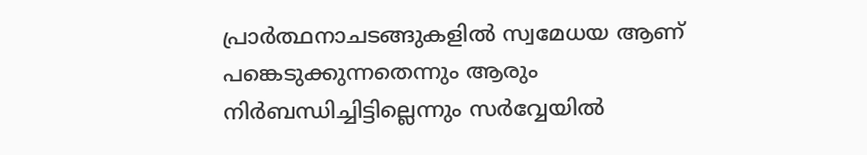പ്രാര്‍ത്ഥനാചടങ്ങുകളില്‍ സ്വമേധയ ആണ് പങ്കെടുക്കുന്നതെന്നും ആരും നിര്‍ബന്ധിച്ചിട്ടില്ലെന്നും സര്‍വ്വേയില്‍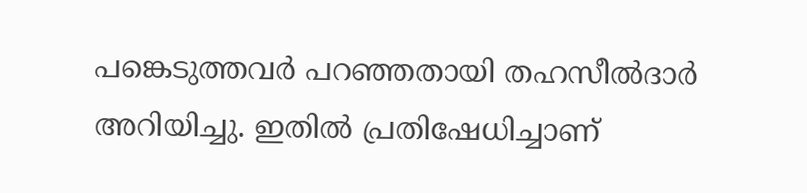പങ്കെടുത്തവര്‍ പറഞ്ഞതായി തഹസീല്‍ദാര്‍ അറിയിച്ചു. ഇതില്‍ പ്രതിഷേധിച്ചാണ്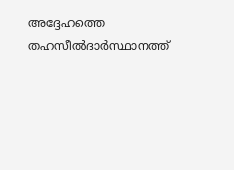അദ്ദേഹത്തെ തഹസീല്‍ദാര്‍സ്ഥാനത്ത്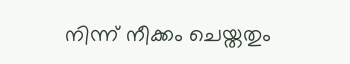നിന്ന് നീക്കം ചെയ്തതും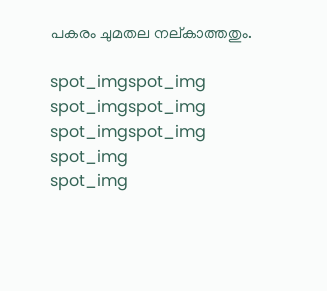പകരം ചുമതല നല്കാത്തതും.

spot_imgspot_img
spot_imgspot_img
spot_imgspot_img
spot_img
spot_img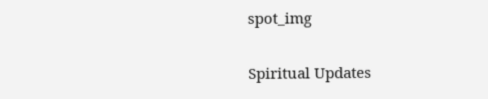spot_img

Spiritual Updates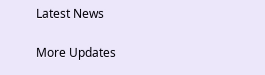Latest News

More Updates